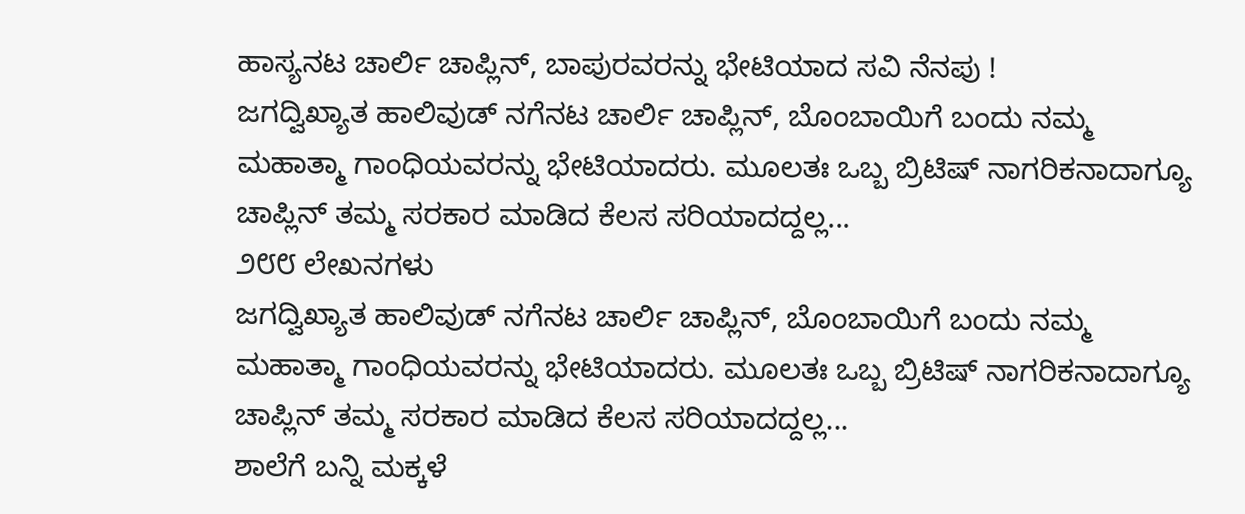ಹಾಸ್ಯನಟ ಚಾರ್ಲಿ ಚಾಪ್ಲಿನ್, ಬಾಪುರವರನ್ನು ಭೇಟಿಯಾದ ಸವಿ ನೆನಪು !
ಜಗದ್ವಿಖ್ಯಾತ ಹಾಲಿವುಡ್ ನಗೆನಟ ಚಾರ್ಲಿ ಚಾಪ್ಲಿನ್, ಬೊಂಬಾಯಿಗೆ ಬಂದು ನಮ್ಮ ಮಹಾತ್ಮಾ ಗಾಂಧಿಯವರನ್ನು ಭೇಟಿಯಾದರು. ಮೂಲತಃ ಒಬ್ಬ ಬ್ರಿಟಿಷ್ ನಾಗರಿಕನಾದಾಗ್ಯೂ ಚಾಪ್ಲಿನ್ ತಮ್ಮ ಸರಕಾರ ಮಾಡಿದ ಕೆಲಸ ಸರಿಯಾದದ್ದಲ್ಲ...
೨೮೮ ಲೇಖನಗಳು
ಜಗದ್ವಿಖ್ಯಾತ ಹಾಲಿವುಡ್ ನಗೆನಟ ಚಾರ್ಲಿ ಚಾಪ್ಲಿನ್, ಬೊಂಬಾಯಿಗೆ ಬಂದು ನಮ್ಮ ಮಹಾತ್ಮಾ ಗಾಂಧಿಯವರನ್ನು ಭೇಟಿಯಾದರು. ಮೂಲತಃ ಒಬ್ಬ ಬ್ರಿಟಿಷ್ ನಾಗರಿಕನಾದಾಗ್ಯೂ ಚಾಪ್ಲಿನ್ ತಮ್ಮ ಸರಕಾರ ಮಾಡಿದ ಕೆಲಸ ಸರಿಯಾದದ್ದಲ್ಲ...
ಶಾಲೆಗೆ ಬನ್ನಿ ಮಕ್ಕಳೆ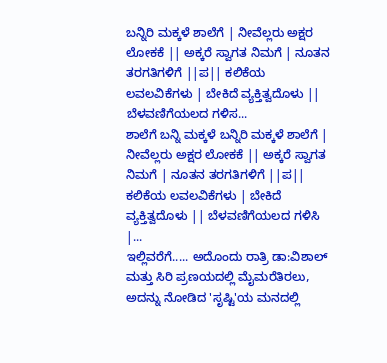ಬನ್ನಿರಿ ಮಕ್ಕಳೆ ಶಾಲೆಗೆ | ನೀವೆಲ್ಲರು ಅಕ್ಷರ ಲೋಕಕೆ || ಅಕ್ಕರೆ ಸ್ವಾಗತ ನಿಮಗೆ | ನೂತನ ತರಗತಿಗಳಿಗೆ ||ಪ|| ಕಲಿಕೆಯ ಲವಲವಿಕೆಗಳು | ಬೇಕಿದೆ ವ್ಯಕ್ತಿತ್ವದೊಳು || ಬೆಳವಣಿಗೆಯಲದ ಗಳಿಸ...
ಶಾಲೆಗೆ ಬನ್ನಿ ಮಕ್ಕಳೆ ಬನ್ನಿರಿ ಮಕ್ಕಳೆ ಶಾಲೆಗೆ | ನೀವೆಲ್ಲರು ಅಕ್ಷರ ಲೋಕಕೆ || ಅಕ್ಕರೆ ಸ್ವಾಗತ ನಿಮಗೆ | ನೂತನ ತರಗತಿಗಳಿಗೆ ||ಪ|| ಕಲಿಕೆಯ ಲವಲವಿಕೆಗಳು | ಬೇಕಿದೆ ವ್ಯಕ್ತಿತ್ವದೊಳು || ಬೆಳವಣಿಗೆಯಲದ ಗಳಿಸಿ |...
ಇಲ್ಲಿವರೆಗೆ..... ಅದೊಂದು ರಾತ್ರಿ ಡಾ:ವಿಶಾಲ್ ಮತ್ತು ಸಿರಿ ಪ್ರಣಯದಲ್ಲಿ ಮೈಮರೆತಿರಲು, ಅದನ್ನು ನೋಡಿದ 'ಸೃಷ್ಟಿ'ಯ ಮನದಲ್ಲಿ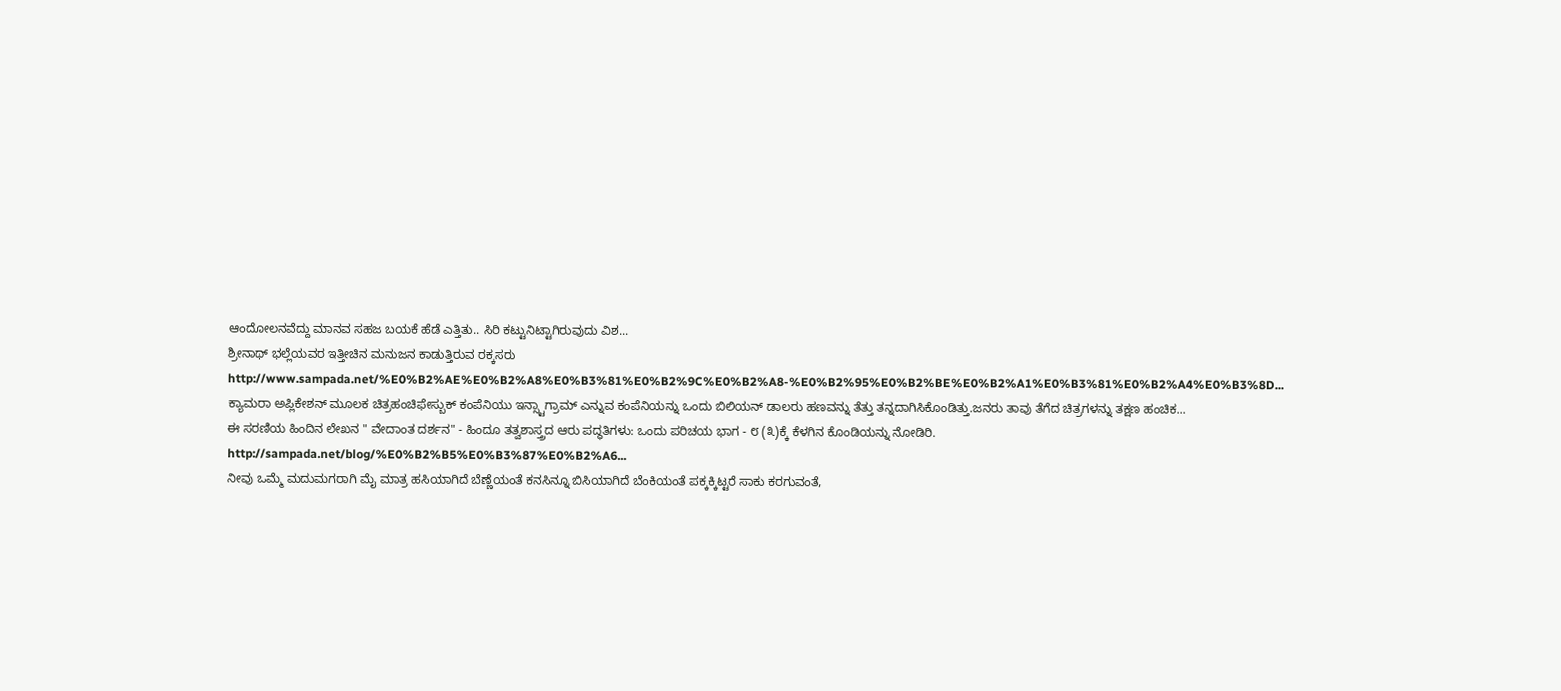ಆಂದೋಲನವೆದ್ದು ಮಾನವ ಸಹಜ ಬಯಕೆ ಹೆಡೆ ಎತ್ತಿತು.. ಸಿರಿ ಕಟ್ಟುನಿಟ್ಟಾಗಿರುವುದು ವಿಶ...
ಶ್ರೀನಾಥ್ ಭಲ್ಲೆಯವರ ಇತ್ತೀಚಿನ ಮನುಜನ ಕಾಡುತ್ತಿರುವ ರಕ್ಕಸರು http://www.sampada.net/%E0%B2%AE%E0%B2%A8%E0%B3%81%E0%B2%9C%E0%B2%A8-%E0%B2%95%E0%B2%BE%E0%B2%A1%E0%B3%81%E0%B2%A4%E0%B3%8D...
ಕ್ಯಾಮರಾ ಅಪ್ಲಿಕೇಶನ್ ಮೂಲಕ ಚಿತ್ರಹಂಚಿಫೇಸ್ಬುಕ್ ಕಂಪೆನಿಯು ಇನ್ಸ್ಟಾಗ್ರಾಮ್ ಎನ್ನುವ ಕಂಪೆನಿಯನ್ನು ಒಂದು ಬಿಲಿಯನ್ ಡಾಲರು ಹಣವನ್ನು ತೆತ್ತು ತನ್ನದಾಗಿಸಿಕೊಂಡಿತ್ತು.ಜನರು ತಾವು ತೆಗೆದ ಚಿತ್ರಗಳನ್ನು ತಕ್ಷಣ ಹಂಚಿಕ...
ಈ ಸರಣಿಯ ಹಿಂದಿನ ಲೇಖನ " ವೇದಾಂತ ದರ್ಶನ" - ಹಿಂದೂ ತತ್ವಶಾಸ್ತ್ರದ ಆರು ಪದ್ಧತಿಗಳು: ಒಂದು ಪರಿಚಯ ಭಾಗ - ೮ (೩)ಕ್ಕೆ ಕೆಳಗಿನ ಕೊಂಡಿಯನ್ನು ನೋಡಿರಿ. http://sampada.net/blog/%E0%B2%B5%E0%B3%87%E0%B2%A6...
ನೀವು ಒಮ್ಮೆ ಮದುಮಗರಾಗಿ ಮೈ ಮಾತ್ರ ಹಸಿಯಾಗಿದೆ ಬೆಣ್ಣೆಯಂತೆ ಕನಸಿನ್ನೂ ಬಿಸಿಯಾಗಿದೆ ಬೆಂಕಿಯಂತೆ ಪಕ್ಕಕ್ಕಿಟ್ಟರೆ ಸಾಕು ಕರಗುವಂತೆ,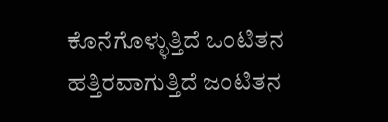ಕೊನೆಗೊಳ್ಳುತ್ತಿದೆ ಒಂಟಿತನ ಹತ್ತಿರವಾಗುತ್ತಿದೆ ಜಂಟಿತನ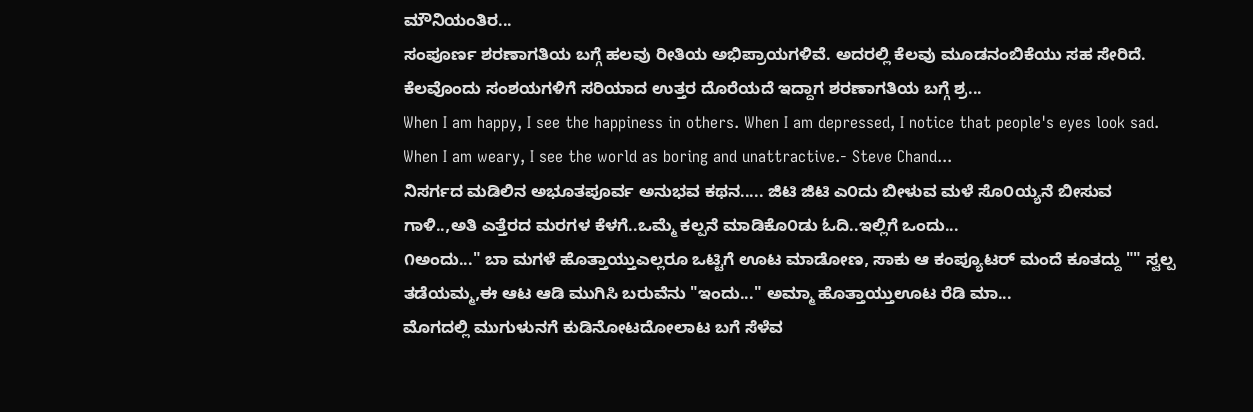ಮೌನಿಯಂತಿರ...
ಸಂಪೂರ್ಣ ಶರಣಾಗತಿಯ ಬಗ್ಗೆ ಹಲವು ರೀತಿಯ ಅಭಿಪ್ರಾಯಗಳಿವೆ. ಅದರಲ್ಲಿ ಕೆಲವು ಮೂಡನಂಬಿಕೆಯು ಸಹ ಸೇರಿದೆ. ಕೆಲವೊಂದು ಸಂಶಯಗಳಿಗೆ ಸರಿಯಾದ ಉತ್ತರ ದೊರೆಯದೆ ಇದ್ದಾಗ ಶರಣಾಗತಿಯ ಬಗ್ಗೆ ಶ್ರ...
When I am happy, I see the happiness in others. When I am depressed, I notice that people's eyes look sad. When I am weary, I see the world as boring and unattractive.- Steve Chand...
ನಿಸರ್ಗದ ಮಡಿಲಿನ ಅಭೂತಪೂರ್ವ ಅನುಭವ ಕಥನ..... ಜಿಟಿ ಜಿಟಿ ಎ೦ದು ಬೀಳುವ ಮಳೆ ಸೊ೦ಯ್ಯನೆ ಬೀಸುವ ಗಾಳಿ..,ಅತಿ ಎತ್ತೆರದ ಮರಗಳ ಕೆಳಗೆ..ಒಮ್ಮೆ ಕಲ್ಪನೆ ಮಾಡಿಕೊ೦ಡು ಓದಿ..ಇಲ್ಲಿಗೆ ಒಂದು...
೧ಅಂದು..." ಬಾ ಮಗಳೆ ಹೊತ್ತಾಯ್ತುಎಲ್ಲರೂ ಒಟ್ಟಿಗೆ ಊಟ ಮಾಡೋಣ, ಸಾಕು ಆ ಕಂಪ್ಯೂಟರ್ ಮಂದೆ ಕೂತದ್ದು "" ಸ್ವಲ್ಪ ತಡೆಯಮ್ಮ,ಈ ಆಟ ಆಡಿ ಮುಗಿಸಿ ಬರುವೆನು "ಇಂದು..." ಅಮ್ಮಾ ಹೊತ್ತಾಯ್ತುಊಟ ರೆಡಿ ಮಾ...
ಮೊಗದಲ್ಲಿ ಮುಗುಳುನಗೆ ಕುಡಿನೋಟದೋಲಾಟ ಬಗೆ ಸೆಳೆವ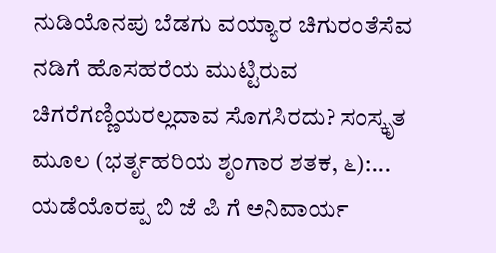ನುಡಿಯೊನಪು ಬೆಡಗು ವಯ್ಯಾರ ಚಿಗುರಂತೆಸೆವ ನಡಿಗೆ ಹೊಸಹರೆಯ ಮುಟ್ಟಿರುವ ಚಿಗರೆಗಣ್ಣಿಯರಲ್ಲದಾವ ಸೊಗಸಿರದು? ಸಂಸ್ಕೃತ ಮೂಲ (ಭರ್ತೃಹರಿಯ ಶೃಂಗಾರ ಶತಕ, ೬):...
ಯಡೆಯೊರಪ್ಪ ಬಿ ಜೆ ಪಿ ಗೆ ಅನಿವಾರ್ಯ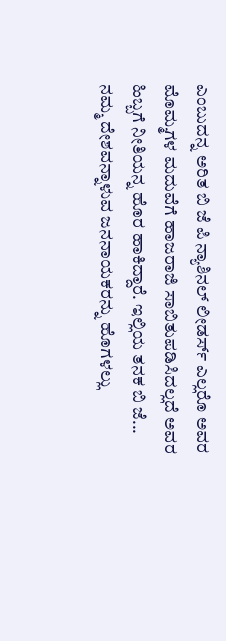ಎಂಬುದನ್ನ ಅರಿತ ಬಿ ಜೆ ಪಿ ನ್ಯಾಶಿನಲ್ ಲೀಡರ್ಸ್ ಎಲ್ಲರೊ ಅವರ ಮೊಮ್ಮಗಳ ಮದುವೆಗೆ ಹಾಜರಾಜಿ ಸಾಬಿತುಪಡಿಸಿದಲ್ಲದೆ ಅವರ ಹಿಬ್ಬಗೆ ನೀತಿಯನ್ನ ಹೊರ ಹಾಕಿದ್ದಾರೆ. ಇಲ್ಲಿಯ ತನಕ ಬಿ ಜೆ...
ನಮ್ಮ ದೇಶವನ್ನಾಳುವ ಜನನಾಯಕರನ್ನು ಹೊಗಳಲ್ಲು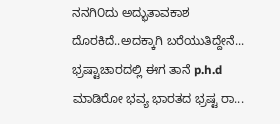ನನಗಿ೦ದು ಅದ್ಭುತಾವಕಾಶ ದೊರಕಿದೆ..ಅದಕ್ಕಾಗಿ ಬರೆಯುತಿದ್ದೇನೆ... ಭ್ರಷ್ಟಾಚಾರದಲ್ಲಿ ಈಗ ತಾನೆ p.h.d ಮಾಡಿರೋ ಭವ್ಯ ಭಾರತದ ಭ್ರಷ್ಟ ರಾ...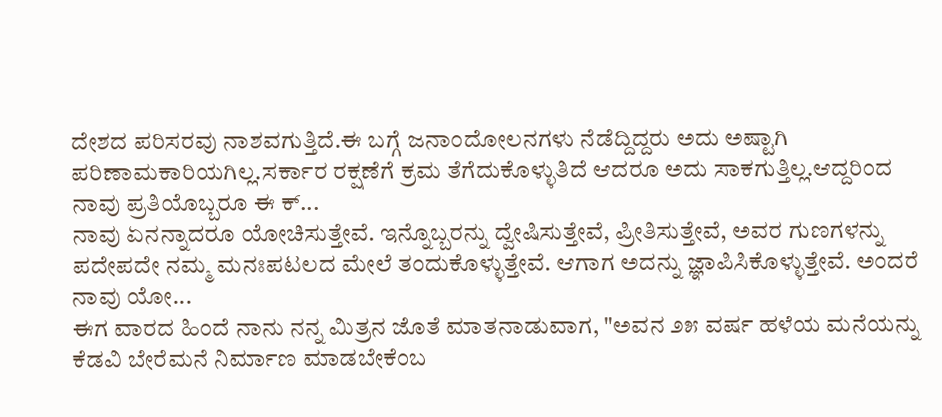ದೇಶದ ಪರಿಸರವು ನಾಶವಗುತ್ತಿದೆ.ಈ ಬಗ್ಗೆ ಜನಾಂದೋಲನಗಳು ನೆಡೆದ್ದಿದ್ದರು ಅದು ಅಷ್ಟಾಗಿ ಪರಿಣಾಮಕಾರಿಯಗಿಲ್ಲ.ಸರ್ಕಾರ ರಕ್ಷಣೆಗೆ ಕ್ರಮ ತೆಗೆದುಕೊಳ್ಳುತಿದೆ ಆದರೂ ಅದು ಸಾಕಗುತ್ತಿಲ್ಲ.ಆದ್ದರಿಂದ ನಾವು ಪ್ರತಿಯೊಬ್ಬರೂ ಈ ಕ್...
ನಾವು ಏನನ್ನಾದರೂ ಯೋಚಿಸುತ್ತೇವೆ. ಇನ್ನೊಬ್ಬರನ್ನು ದ್ವೇಷಿಸುತ್ತೇವೆ, ಪ್ರೀತಿಸುತ್ತೇವೆ, ಅವರ ಗುಣಗಳನ್ನು ಪದೇಪದೇ ನಮ್ಮ ಮನಃಪಟಲದ ಮೇಲೆ ತಂದುಕೊಳ್ಳುತ್ತೇವೆ. ಆಗಾಗ ಅದನ್ನು ಜ್ಞಾಪಿಸಿಕೊಳ್ಳುತ್ತೇವೆ. ಅಂದರೆ ನಾವು ಯೋ...
ಈಗ ವಾರದ ಹಿಂದೆ ನಾನು ನನ್ನ ಮಿತ್ರನ ಜೊತೆ ಮಾತನಾಡುವಾಗ, "ಅವನ ೨೫ ವರ್ಷ ಹಳೆಯ ಮನೆಯನ್ನು ಕೆಡವಿ ಬೇರೆಮನೆ ನಿರ್ಮಾಣ ಮಾಡಬೇಕೆಂಬ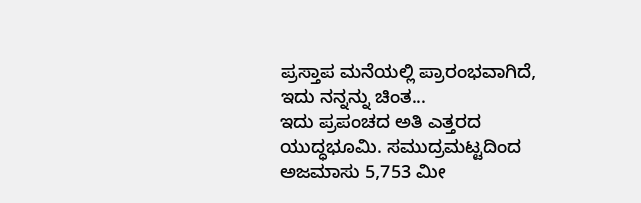ಪ್ರಸ್ತಾಪ ಮನೆಯಲ್ಲಿ ಪ್ರಾರಂಭವಾಗಿದೆ, ಇದು ನನ್ನನ್ನು ಚಿಂತ...
ಇದು ಪ್ರಪಂಚದ ಅತಿ ಎತ್ತರದ ಯುದ್ಧಭೂಮಿ. ಸಮುದ್ರಮಟ್ಟದಿಂದ ಅಜಮಾಸು 5,753 ಮೀ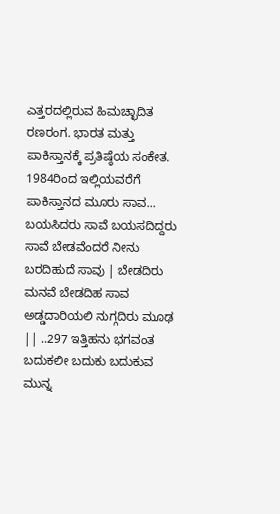ಎತ್ತರದಲ್ಲಿರುವ ಹಿಮಚ್ಛಾದಿತ ರಣರಂಗ. ಭಾರತ ಮತ್ತು ಪಾಕಿಸ್ತಾನಕ್ಕೆ ಪ್ರತಿಷ್ಠೆಯ ಸಂಕೇತ. 1984ರಿಂದ ಇಲ್ಲಿಯವರೆಗೆ ಪಾಕಿಸ್ತಾನದ ಮೂರು ಸಾವ...
ಬಯಸಿದರು ಸಾವೆ ಬಯಸದಿದ್ದರು ಸಾವೆ ಬೇಡವೆಂದರೆ ನೀನು ಬರದಿಹುದೆ ಸಾವು | ಬೇಡದಿರು ಮನವೆ ಬೇಡದಿಹ ಸಾವ ಅಡ್ಡದಾರಿಯಲಿ ನುಗ್ಗದಿರು ಮೂಢ || ..297 ಇತ್ತಿಹನು ಭಗವಂತ ಬದುಕಲೀ ಬದುಕು ಬದುಕುವ ಮುನ್ನ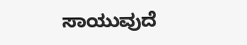ಸಾಯುವುದೆ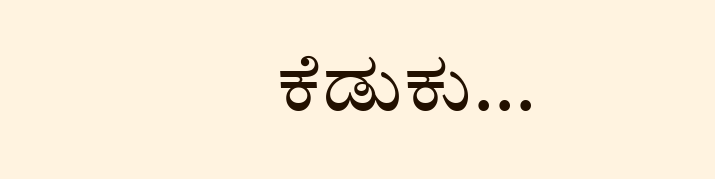ಕೆಡುಕು...